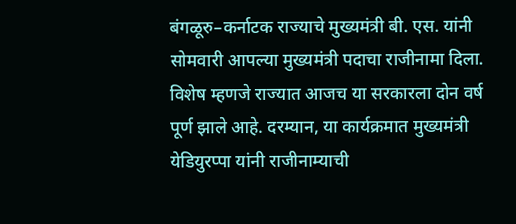बंगळूरु–कर्नाटक राज्याचे मुख्यमंत्री बी. एस. यांनी सोमवारी आपल्या मुख्यमंत्री पदाचा राजीनामा दिला. विशेष म्हणजे राज्यात आजच या सरकारला दोन वर्ष पूर्ण झाले आहे. दरम्यान, या कार्यक्रमात मुख्यमंत्री येडियुरप्पा यांनी राजीनाम्याची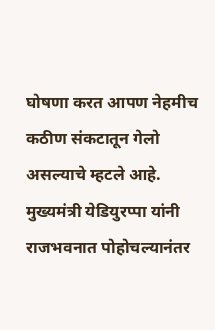घोषणा करत आपण नेहमीच कठीण संकटातून गेलो असल्याचे म्हटले आहे. मुख्यमंत्री येडियुरप्पा यांनी राजभवनात पोहोचल्यानंतर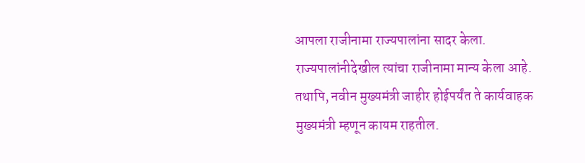आपला राजीनामा राज्यपालांना सादर केला. राज्यपालांनीदेखील त्यांचा राजीनामा मान्य केला आहे. तथापि, नवीन मुख्यमंत्री जाहीर होईपर्यंत ते कार्यवाहक मुख्यमंत्री म्हणून कायम राहतील.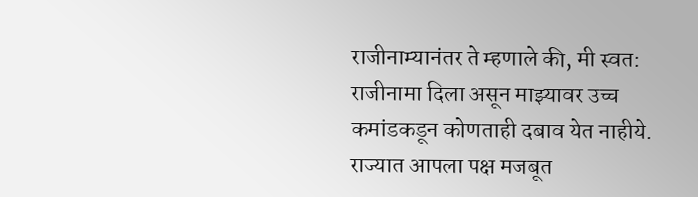राजीनाम्यानंतर ते म्हणाले की, मी स्वत: राजीनामा दिला असून माझ्यावर उच्च कमांडकडून कोणताही दबाव येत नाहीये. राज्यात आपला पक्ष मजबूत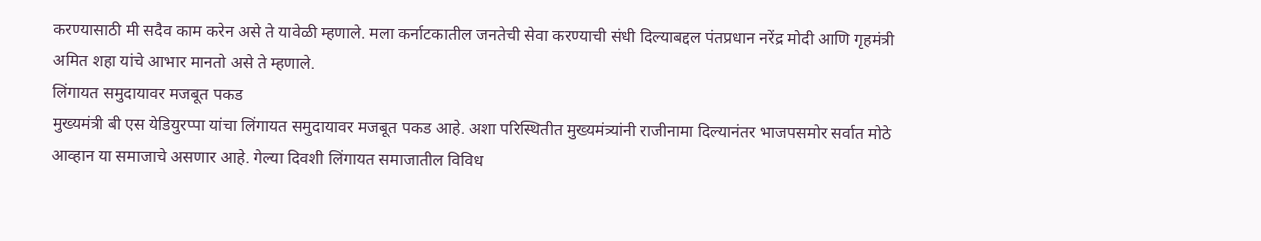करण्यासाठी मी सदैव काम करेन असे ते यावेळी म्हणाले. मला कर्नाटकातील जनतेची सेवा करण्याची संधी दिल्याबद्दल पंतप्रधान नरेंद्र मोदी आणि गृहमंत्री अमित शहा यांचे आभार मानतो असे ते म्हणाले.
लिंगायत समुदायावर मजबूत पकड
मुख्यमंत्री बी एस येडियुरप्पा यांचा लिंगायत समुदायावर मजबूत पकड आहे. अशा परिस्थितीत मुख्यमंत्र्यांनी राजीनामा दिल्यानंतर भाजपसमोर सर्वात मोठे आव्हान या समाजाचे असणार आहे. गेल्या दिवशी लिंगायत समाजातील विविध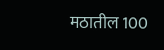मठातील 100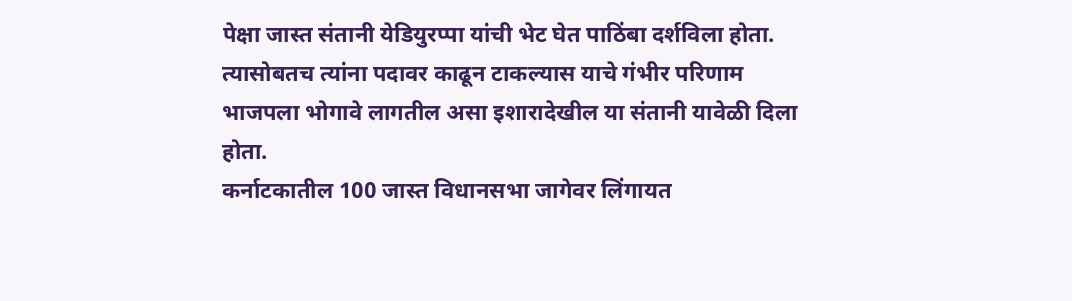पेक्षा जास्त संतानी येडियुरप्पा यांची भेट घेत पाठिंबा दर्शविला होता. त्यासोबतच त्यांना पदावर काढून टाकल्यास याचे गंभीर परिणाम भाजपला भोगावे लागतील असा इशारादेखील या संतानी यावेळी दिला होता.
कर्नाटकातील 100 जास्त विधानसभा जागेवर लिंगायत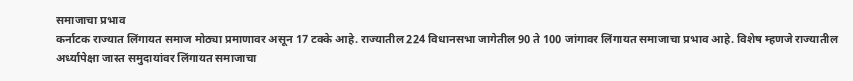समाजाचा प्रभाव
कर्नाटक राज्यात लिंगायत समाज मोठ्या प्रमाणावर असून 17 टक्के आहे. राज्यातील 224 विधानसभा जागेतील 90 ते 100 जांगावर लिंगायत समाजाचा प्रभाव आहे. विशेष म्हणजे राज्यातील अर्ध्यापेक्षा जास्त समुदायांवर लिंगायत समाजाचा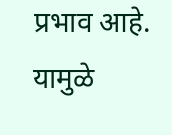प्रभाव आहे. यामुळे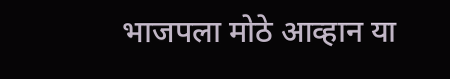भाजपला मोठे आव्हान या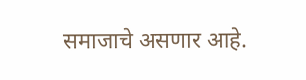समाजाचे असणार आहे.